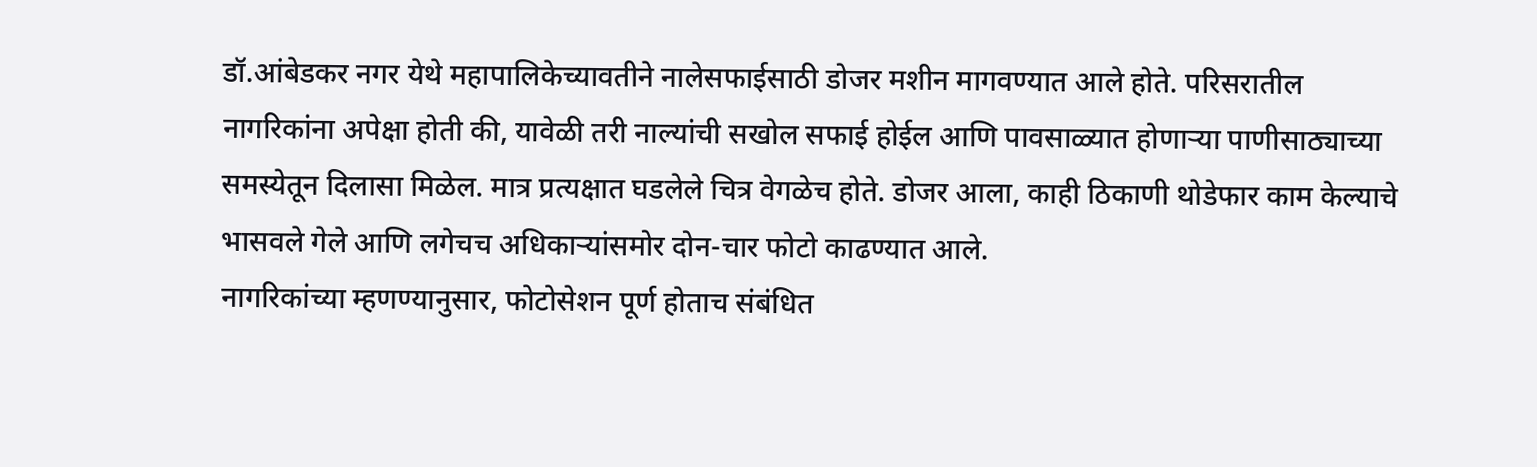डॉ.आंबेडकर नगर येथे महापालिकेच्यावतीने नालेसफाईसाठी डोजर मशीन मागवण्यात आले होते. परिसरातील नागरिकांना अपेक्षा होती की, यावेळी तरी नाल्यांची सखोल सफाई होईल आणि पावसाळ्यात होणाऱ्या पाणीसाठ्याच्या समस्येतून दिलासा मिळेल. मात्र प्रत्यक्षात घडलेले चित्र वेगळेच होते. डोजर आला, काही ठिकाणी थोडेफार काम केल्याचे भासवले गेले आणि लगेचच अधिकाऱ्यांसमोर दोन-चार फोटो काढण्यात आले.
नागरिकांच्या म्हणण्यानुसार, फोटोसेशन पूर्ण होताच संबंधित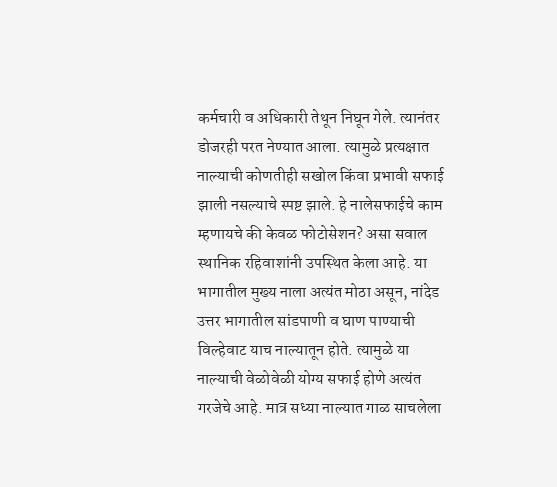कर्मचारी व अधिकारी तेथून निघून गेले. त्यानंतर डोजरही परत नेण्यात आला. त्यामुळे प्रत्यक्षात नाल्याची कोणतीही सखोल किंवा प्रभावी सफाई झाली नसल्याचे स्पष्ट झाले. हे नालेसफाईचे काम म्हणायचे की केवळ फोटोसेशन? असा सवाल स्थानिक रहिवाशांनी उपस्थित केला आहे. या भागातील मुख्य नाला अत्यंत मोठा असून, नांदेड उत्तर भागातील सांडपाणी व घाण पाण्याची विल्हेवाट याच नाल्यातून होते. त्यामुळे या नाल्याची वेळोवेळी योग्य सफाई होणे अत्यंत गरजेचे आहे. मात्र सध्या नाल्यात गाळ साचलेला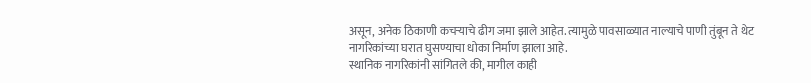असून, अनेक ठिकाणी कचऱ्याचे ढीग जमा झाले आहेत. त्यामुळे पावसाळ्यात नाल्याचे पाणी तुंबून ते थेट नागरिकांच्या घरात घुसण्याचा धोका निर्माण झाला आहे.
स्थानिक नागरिकांनी सांगितले की, मागील काही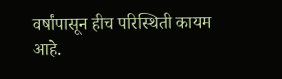वर्षांपासून हीच परिस्थिती कायम आहे.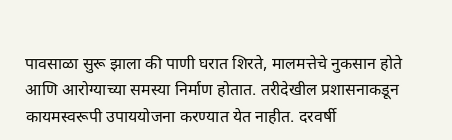पावसाळा सुरू झाला की पाणी घरात शिरते, मालमत्तेचे नुकसान होते आणि आरोग्याच्या समस्या निर्माण होतात. तरीदेखील प्रशासनाकडून कायमस्वरूपी उपाययोजना करण्यात येत नाहीत. दरवर्षी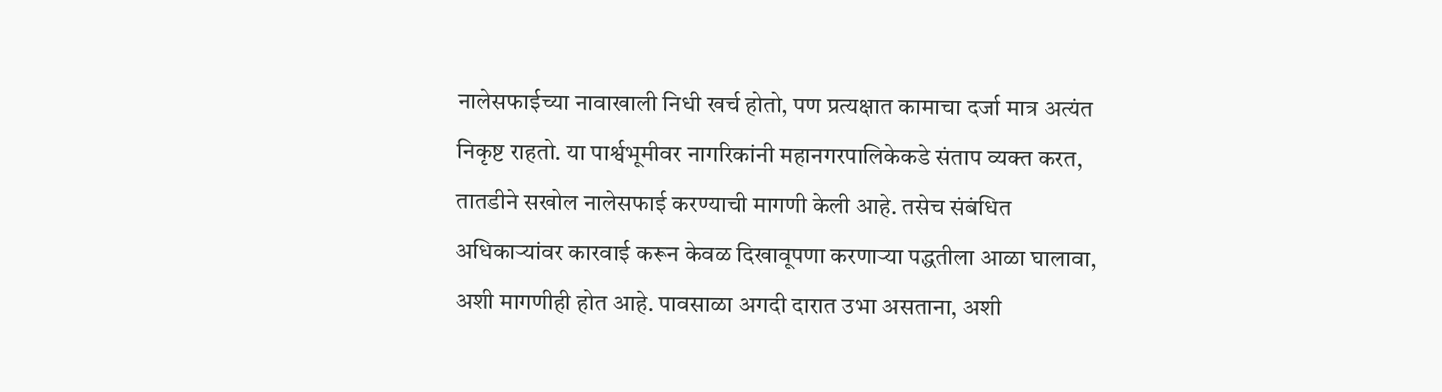नालेसफाईच्या नावाखाली निधी खर्च होतो, पण प्रत्यक्षात कामाचा दर्जा मात्र अत्यंत निकृष्ट राहतो. या पार्श्वभूमीवर नागरिकांनी महानगरपालिकेकडे संताप व्यक्त करत, तातडीने सखोल नालेसफाई करण्याची मागणी केली आहे. तसेच संबंधित अधिकाऱ्यांवर कारवाई करून केवळ दिखावूपणा करणाऱ्या पद्धतीला आळा घालावा, अशी मागणीही होत आहे. पावसाळा अगदी दारात उभा असताना, अशी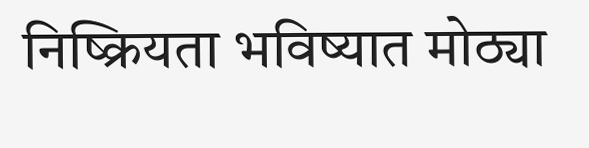निष्क्रियता भविष्यात मोठ्या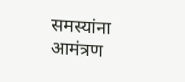समस्यांना आमंत्रण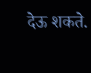देऊ शकते.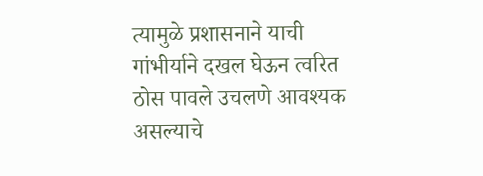त्यामुळे प्रशासनाने याची गांभीर्याने दखल घेऊन त्वरित ठोस पावले उचलणे आवश्यक असल्याचे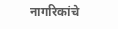नागरिकांचे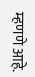म्हणणे आहे.